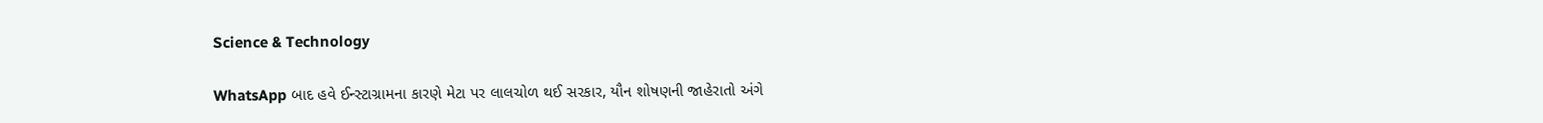Science & Technology

WhatsApp બાદ હવે ઈન્સ્ટાગ્રામના કારણે મેટા પર લાલચોળ થઈ સરકાર, યૌન શોષણની જાહેરાતો અંગે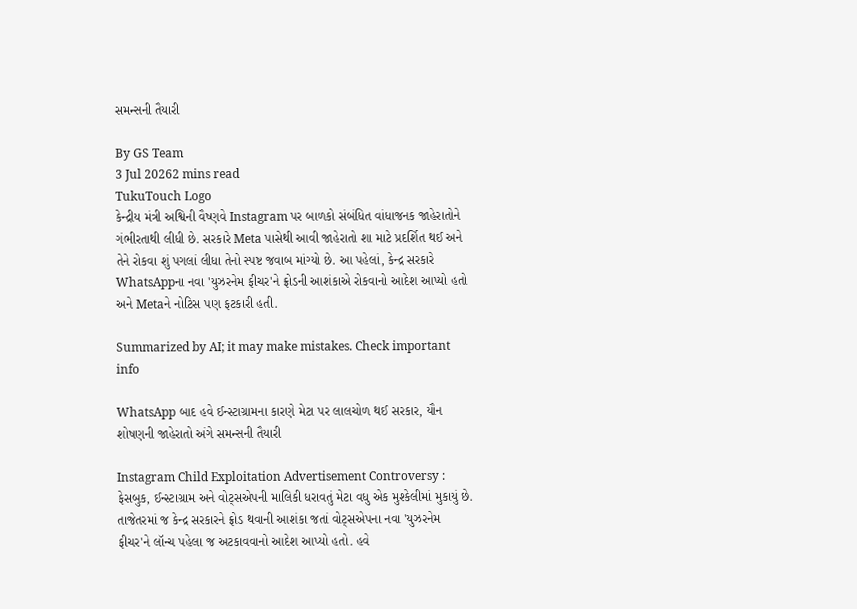સમન્સની તૈયારી

By GS Team
3 Jul 20262 mins read
TukuTouch Logo
કેન્દ્રીય મંત્રી અશ્વિની વૈષ્ણવે Instagram પર બાળકો સંબંધિત વાંધાજનક જાહેરાતોને ગંભીરતાથી લીધી છે. સરકારે Meta પાસેથી આવી જાહેરાતો શા માટે પ્રદર્શિત થઈ અને તેને રોકવા શું પગલાં લીધા તેનો સ્પષ્ટ જવાબ માંગ્યો છે. આ પહેલાં, કેન્દ્ર સરકારે WhatsAppના નવા 'યુઝરનેમ ફીચર'ને ફ્રોડની આશંકાએ રોકવાનો આદેશ આપ્યો હતો અને Metaને નોટિસ પણ ફટકારી હતી.

Summarized by AI; it may make mistakes. Check important info

WhatsApp બાદ હવે ઈન્સ્ટાગ્રામના કારણે મેટા પર લાલચોળ થઈ સરકાર, યૌન શોષણની જાહેરાતો અંગે સમન્સની તૈયારી

Instagram Child Exploitation Advertisement Controversy : ફેસબુક, ઈન્સ્ટાગ્રામ અને વોટ્સએપની માલિકી ધરાવતું મેટા વધુ એક મુશ્કેલીમાં મુકાયું છે. તાજેતરમાં જ કેન્દ્ર સરકારને ફ્રોડ થવાની આશંકા જતાં વોટ્સએપના નવા 'યુઝરનેમ ફીચર'ને લૉન્ચ પહેલા જ અટકાવવાનો આદેશ આપ્યો હતો. હવે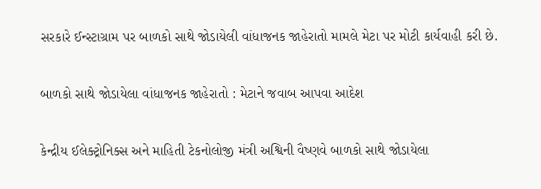સરકારે ઈન્સ્ટાગ્રામ પર બાળકો સાથે જોડાયેલી વાંધાજનક જાહેરાતો મામલે મેટા પર મોટી કાર્યવાહી કરી છે.

બાળકો સાથે જોડાયેલા વાંધાજનક જાહેરાતો : મેટાને જવાબ આપવા આદેશ

કેન્દ્રીય ઈલેક્ટ્રોનિક્સ અને માહિતી ટેકનોલોજી મંત્રી અશ્વિની વૈષ્ણવે બાળકો સાથે જોડાયેલા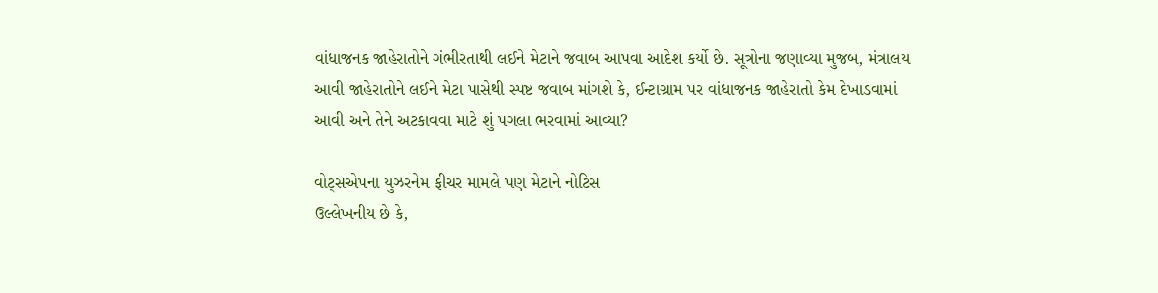વાંધાજનક જાહેરાતોને ગંભીરતાથી લઈને મેટાને જવાબ આપવા આદેશ કર્યો છે. સૂત્રોના જણાવ્યા મુજબ, મંત્રાલય આવી જાહેરાતોને લઈને મેટા પાસેથી સ્પષ્ટ જવાબ માંગશે કે, ઈન્ટાગ્રામ પર વાંધાજનક જાહેરાતો કેમ દેખાડવામાં આવી અને તેને અટકાવવા માટે શું પગલા ભરવામાં આવ્યા?

વોટ્સએપના યુઝરનેમ ફીચર મામલે પણ મેટાને નોટિસ
ઉલ્લેખનીય છે કે,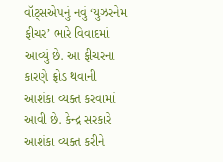વૉટ્સએપનું નવું ‘યુઝરનેમ ફીચર’ ભારે વિવાદમાં આવ્યું છે. આ ફીચરના કારણે ફ્રોડ થવાની આશંકા વ્યક્ત કરવામાં આવી છે. કેન્દ્ર સરકારે આશંકા વ્યક્ત કરીને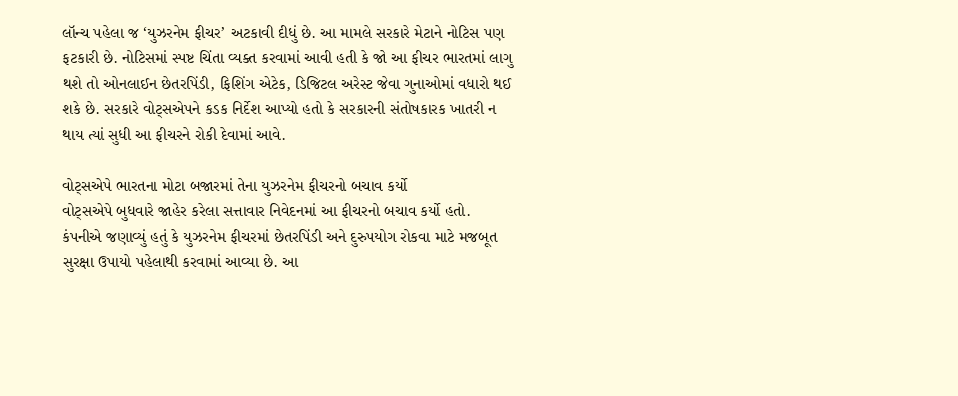લૉન્ચ પહેલા જ ‘યુઝરનેમ ફીચર’ અટકાવી દીધું છે. આ મામલે સરકારે મેટાને નોટિસ પણ ફટકારી છે. નોટિસમાં સ્પષ્ટ ચિંતા વ્યક્ત કરવામાં આવી હતી કે જો આ ફીચર ભારતમાં લાગુ થશે તો ઓનલાઈન છેતરપિંડી, ફિશિંગ એટેક, ડિજિટલ અરેસ્ટ જેવા ગુનાઓમાં વધારો થઈ શકે છે. સરકારે વોટ્સએપને કડક નિર્દેશ આપ્યો હતો કે સરકારની સંતોષકારક ખાતરી ન થાય ત્યાં સુધી આ ફીચરને રોકી દેવામાં આવે.

વોટ્સએપે ભારતના મોટા બજારમાં તેના યુઝરનેમ ફીચરનો બચાવ કર્યો
વોટ્સએપે બુધવારે જાહેર કરેલા સત્તાવાર નિવેદનમાં આ ફીચરનો બચાવ કર્યો હતો. કંપનીએ જણાવ્યું હતું કે યુઝરનેમ ફીચરમાં છેતરપિંડી અને દુરુપયોગ રોકવા માટે મજબૂત સુરક્ષા ઉપાયો પહેલાથી કરવામાં આવ્યા છે. આ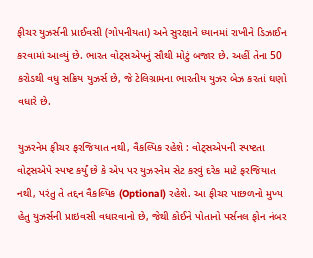ફીચર યુઝર્સની પ્રાઈવસી (ગોપનીયતા) અને સુરક્ષાને ધ્યાનમાં રાખીને ડિઝાઈન કરવામાં આવ્યું છે. ભારત વોટ્સએપનું સૌથી મોટું બજાર છે. અહીં તેના 50 કરોડથી વધુ સક્રિય યુઝર્સ છે, જે ટેલિગ્રામના ભારતીય યુઝર બેઝ કરતાં ઘણો વધારે છે.

યુઝરનેમ ફીચર ફરજિયાત નથી, વૈકલ્પિક રહેશે : વોટ્સએપની સ્પષ્ટતા
વોટ્સએપે સ્પષ્ટ કર્યું છે કે એપ પર યુઝરનેમ સેટ કરવું દરેક માટે ફરજિયાત નથી, પરંતુ તે તદ્દન વૈકલ્પિક (Optional) રહેશે. આ ફીચર પાછળનો મુખ્ય હેતુ યુઝર્સની પ્રાઇવસી વધારવાનો છે, જેથી કોઈને પોતાનો પર્સનલ ફોન નંબર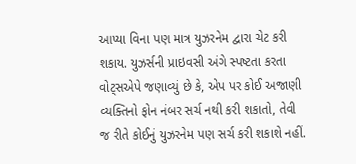આપ્યા વિના પણ માત્ર યુઝરનેમ દ્વારા ચેટ કરી શકાય. યુઝર્સની પ્રાઇવસી અંગે સ્પષ્ટતા કરતા વોટ્સએપે જણાવ્યું છે કે, એપ પર કોઈ અજાણી વ્યક્તિનો ફોન નંબર સર્ચ નથી કરી શકાતો, તેવી જ રીતે કોઈનું યુઝરનેમ પણ સર્ચ કરી શકાશે નહીં.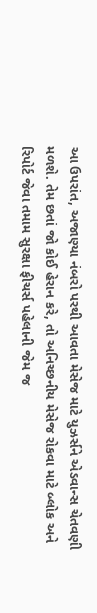આ ઉપરાંત, અજાણ્યા નંબરો પરથી આવતા મેસેજ માટે યુઝર્સને એડવાન્સ ચેતવણી મળશે. તેમ છતાં જો કોઈ હેરાન કરે, તો અનિચ્છનીય મેસેજ રોકવા માટે બ્લોક અને રિપોર્ટ જેવા તમામ સુરક્ષા ફીચર્સ પહેલાની જેમ જ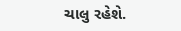ચાલુ રહેશે.